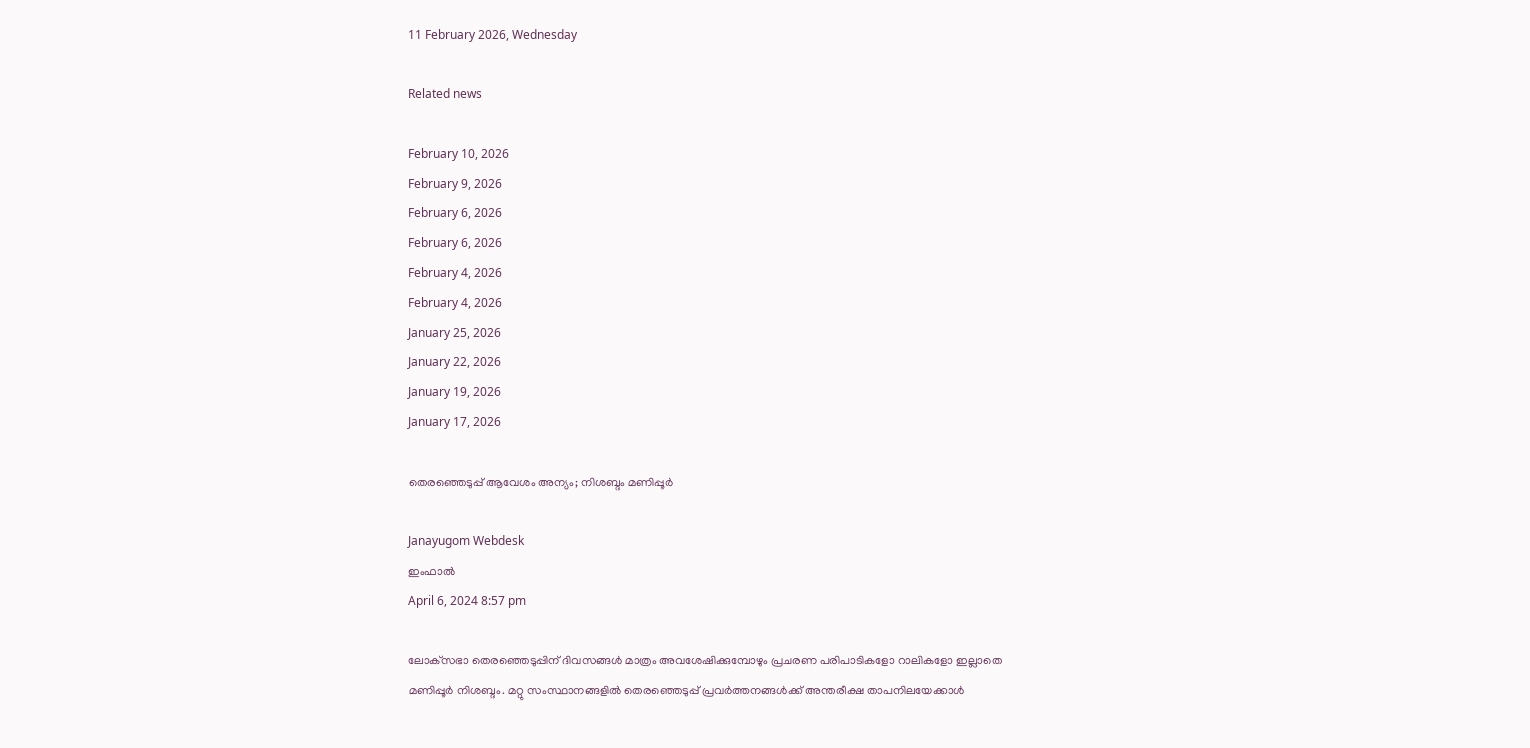11 February 2026, Wednesday

Related news

February 10, 2026
February 9, 2026
February 6, 2026
February 6, 2026
February 4, 2026
February 4, 2026
January 25, 2026
January 22, 2026
January 19, 2026
January 17, 2026

തെരഞ്ഞെടുപ്പ് ആവേശം അന്യം; നിശബ്ദം മണിപ്പൂര്‍

Janayugom Webdesk
ഇംഫാല്‍
April 6, 2024 8:57 pm

ലോക്‌സഭാ തെരഞ്ഞെടുപ്പിന് ദിവസങ്ങള്‍ മാത്രം അവശേഷിക്കുമ്പോഴും പ്രചരണ പരിപാടികളോ റാലികളോ ഇല്ലാതെ മണിപ്പൂര്‍ നിശബ്ദം. മറ്റു സംസ്ഥാനങ്ങളില്‍ തെരഞ്ഞെടുപ്പ് പ്രവര്‍ത്തനങ്ങള്‍ക്ക് അന്തരീക്ഷ താപനിലയേക്കാള്‍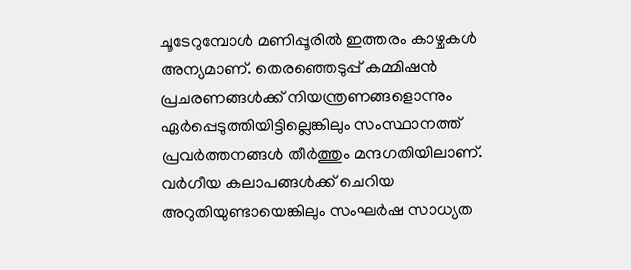ചൂടേറുമ്പോള്‍ മണിപ്പൂരില്‍ ഇത്തരം കാഴ്ചകള്‍ അന്യമാണ്. തെരഞ്ഞെടുപ്പ് കമ്മിഷന്‍ പ്രചരണങ്ങള്‍ക്ക് നിയന്ത്രണങ്ങളൊന്നും ഏര്‍പ്പെടുത്തിയിട്ടില്ലെങ്കിലും സംസ്ഥാനത്ത് പ്രവര്‍ത്തനങ്ങള്‍ തീര്‍ത്തും മന്ദഗതിയിലാണ്. വര്‍ഗീയ കലാപങ്ങള്‍ക്ക് ചെറിയ അറുതിയുണ്ടായെങ്കിലും സംഘര്‍ഷ സാധ്യത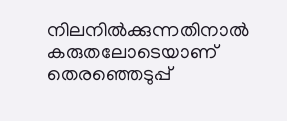നിലനില്‍ക്കുന്നതിനാല്‍ കരുതലോടെയാണ് തെരഞ്ഞെടുപ്പ്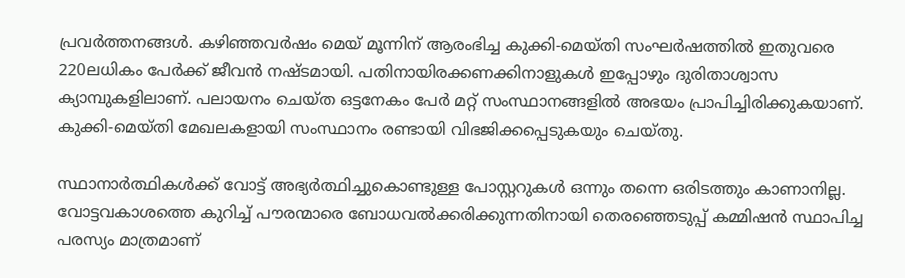പ്രവര്‍ത്തനങ്ങള്‍. കഴിഞ്ഞവര്‍ഷം മെയ് മൂന്നിന് ആരംഭിച്ച കുക്കി-മെയ്തി സംഘര്‍ഷത്തില്‍ ഇതുവരെ 220ലധികം പേര്‍ക്ക് ജീവന്‍ നഷ്ടമായി. പതിനായിരക്കണക്കിനാളുകള്‍ ഇപ്പോഴും ദുരിതാശ്വാസ ക്യാമ്പുകളിലാണ്. പലായനം ചെയ്ത ഒട്ടനേകം പേര്‍ മറ്റ് സംസ്ഥാനങ്ങളില്‍ അഭയം പ്രാപിച്ചിരിക്കുകയാണ്. കുക്കി-മെയ്തി മേഖലകളായി സംസ്ഥാനം രണ്ടായി വിഭജിക്കപ്പെടുകയും ചെയ്തു.

സ്ഥാനാര്‍ത്ഥികള്‍ക്ക് വോട്ട് അഭ്യര്‍ത്ഥിച്ചുകൊണ്ടുള്ള പോസ്റ്ററുകള്‍ ഒന്നും തന്നെ ഒരിടത്തും കാണാനില്ല. വോട്ടവകാശത്തെ കുറിച്ച് പൗരന്മാരെ ബോധവല്‍ക്കരിക്കുന്നതിനായി തെരഞ്ഞെടുപ്പ് കമ്മിഷന്‍ സ്ഥാപിച്ച പരസ്യം മാത്രമാണ്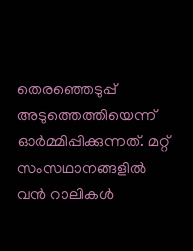തെരഞ്ഞെടുപ്പ് അടുത്തെത്തിയെന്ന് ഓര്‍മ്മിപ്പിക്കുന്നത്. മറ്റ് സംസഥാനങ്ങളില്‍ വന്‍ റാലികള്‍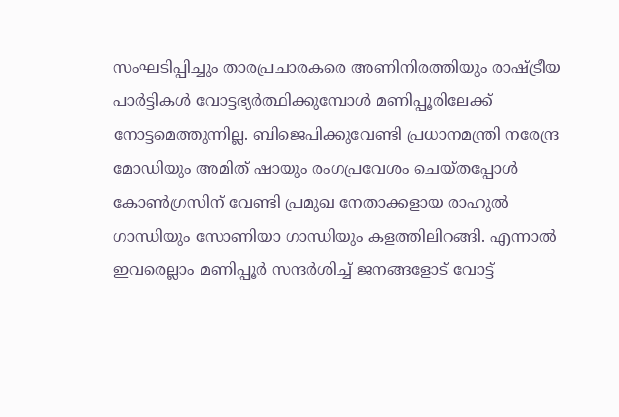സംഘടിപ്പിച്ചും താരപ്രചാരകരെ അണിനിരത്തിയും രാഷ്ട്രീയ പാര്‍ട്ടികള്‍ വോട്ടഭ്യര്‍ത്ഥിക്കുമ്പോള്‍ മണിപ്പൂരിലേക്ക് നോട്ടമെത്തുന്നില്ല. ബിജെപിക്കുവേണ്ടി പ്രധാനമന്ത്രി നരേന്ദ്ര മോഡിയും അമിത് ഷായും രംഗപ്രവേശം ചെയ്തപ്പോള്‍ കോണ്‍ഗ്രസിന് വേണ്ടി പ്രമുഖ നേതാക്കളായ രാഹുല്‍ ഗാന്ധിയും സോണിയാ ഗാന്ധിയും കളത്തിലിറങ്ങി. എന്നാല്‍ ഇവരെല്ലാം മണിപ്പൂര്‍ സന്ദര്‍ശിച്ച് ജനങ്ങളോട് വോട്ട്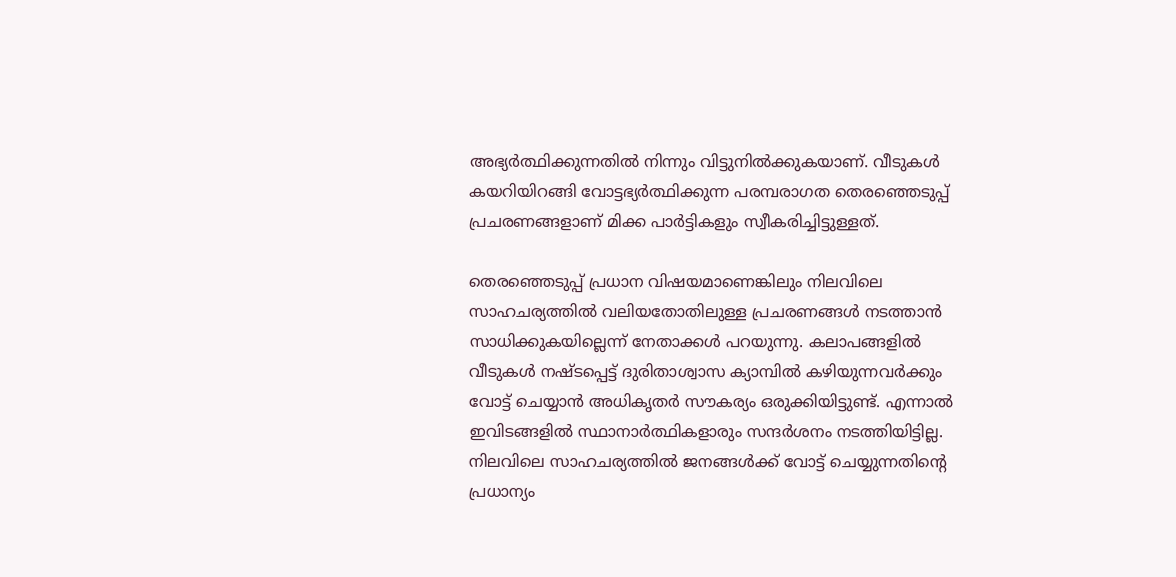അഭ്യര്‍ത്ഥിക്കുന്നതില്‍ നിന്നും വിട്ടുനില്‍ക്കുകയാണ്. വീടുകള്‍ കയറിയിറങ്ങി വോട്ടഭ്യര്‍ത്ഥിക്കുന്ന പരമ്പരാഗത തെരഞ്ഞെടുപ്പ് പ്രചരണങ്ങളാണ് മിക്ക പാര്‍ട്ടികളും സ്വീകരിച്ചിട്ടുള്ളത്.

തെരഞ്ഞെടുപ്പ് പ്രധാന വിഷയമാണെങ്കിലും നിലവിലെ സാഹചര്യത്തില്‍ വലിയതോതിലുള്ള പ്രചരണങ്ങള്‍ നടത്താന്‍ സാധിക്കുകയില്ലെന്ന് നേതാക്കള്‍ പറയുന്നു. കലാപങ്ങളില്‍ വീടുകള്‍ നഷ്ടപ്പെട്ട് ദുരിതാശ്വാസ ക്യാമ്പില്‍ കഴിയുന്നവര്‍ക്കും വോട്ട് ചെയ്യാന്‍ അധികൃതര്‍ സൗകര്യം ഒരുക്കിയിട്ടുണ്ട്. എന്നാല്‍ ഇവിടങ്ങളില്‍ സ്ഥാനാര്‍ത്ഥികളാരും സന്ദര്‍ശനം നടത്തിയിട്ടില്ല. നിലവിലെ സാഹചര്യത്തില്‍ ജനങ്ങള്‍ക്ക് വോട്ട് ചെയ്യുന്നതിന്റെ പ്രധാന്യം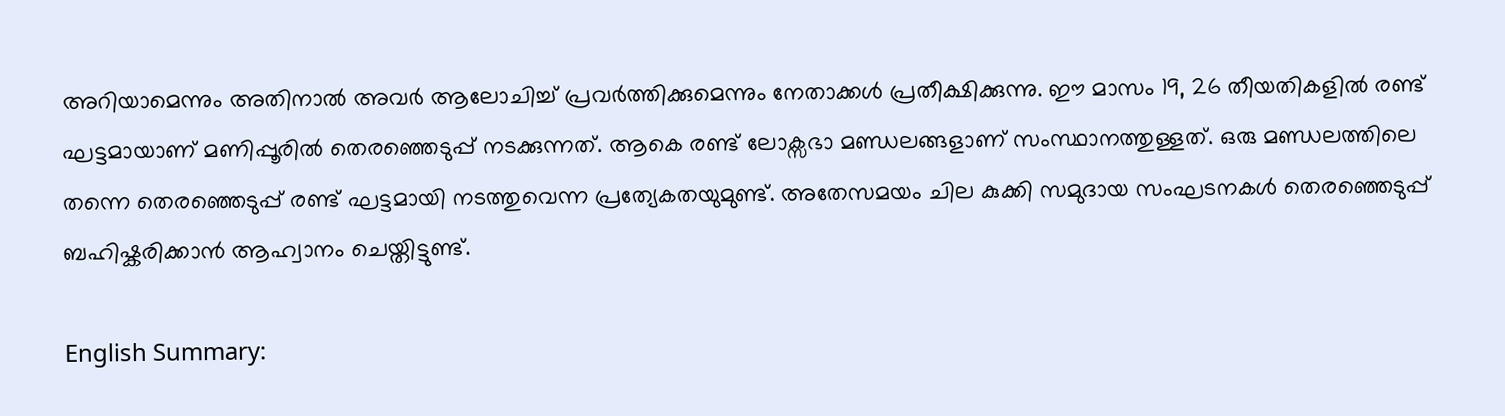അറിയാമെന്നും അതിനാല്‍ അവര്‍ ആലോചിച്ച് പ്രവര്‍ത്തിക്കുമെന്നും നേതാക്കള്‍ പ്രതീക്ഷിക്കുന്നു. ഈ മാസം 19, 26 തീയതികളില്‍ രണ്ട് ഘട്ടമായാണ് മണിപ്പൂരില്‍ തെരഞ്ഞെടുപ്പ് നടക്കുന്നത്. ആകെ രണ്ട് ലോക്സഭാ മണ്ഡലങ്ങളാണ് സംസ്ഥാനത്തുള്ളത്. ഒരു മണ്ഡലത്തിലെ തന്നെ തെരഞ്ഞെടുപ്പ് രണ്ട് ഘട്ടമായി നടത്തുവെന്ന പ്രത്യേകതയുമുണ്ട്. അതേസമയം ചില കുക്കി സമുദായ സംഘടനകള്‍ തെരഞ്ഞെടുപ്പ് ബഹിഷ്കരിക്കാന്‍ ആഹ്വാനം ചെയ്തിട്ടുണ്ട്.

English Summary: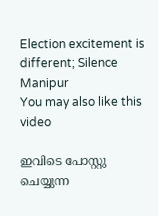Election excitement is different; Silence Manipur
You may also like this video

ഇവിടെ പോസ്റ്റു ചെയ്യുന്ന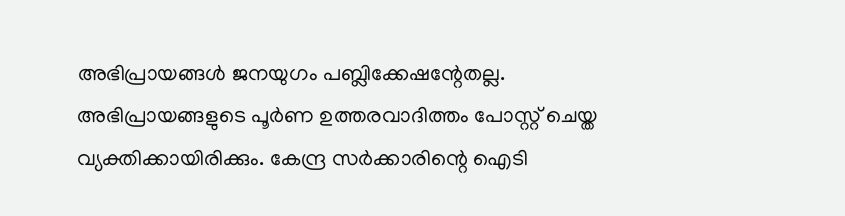അഭിപ്രായങ്ങള്‍ ജനയുഗം പബ്ലിക്കേഷന്റേതല്ല. അഭിപ്രായങ്ങളുടെ പൂര്‍ണ ഉത്തരവാദിത്തം പോസ്റ്റ് ചെയ്ത വ്യക്തിക്കായിരിക്കും. കേന്ദ്ര സര്‍ക്കാരിന്റെ ഐടി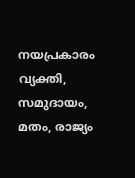നയപ്രകാരം വ്യക്തി, സമുദായം, മതം, രാജ്യം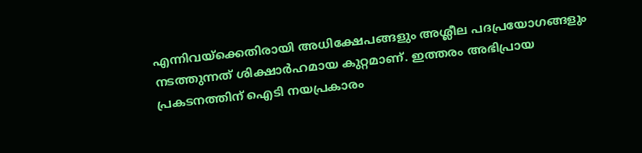എന്നിവയ്‌ക്കെതിരായി അധിക്ഷേപങ്ങളും അശ്ലീല പദപ്രയോഗങ്ങളും നടത്തുന്നത് ശിക്ഷാര്‍ഹമായ കുറ്റമാണ്. ഇത്തരം അഭിപ്രായ പ്രകടനത്തിന് ഐടി നയപ്രകാരം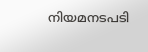നിയമനടപടി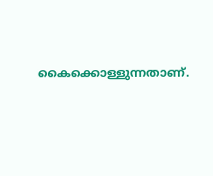കൈക്കൊള്ളുന്നതാണ്.